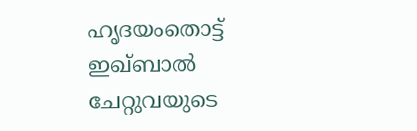ഹൃദയംതൊട്ട് ഇഖ്ബാല്‍ ചേറ്റുവയുടെ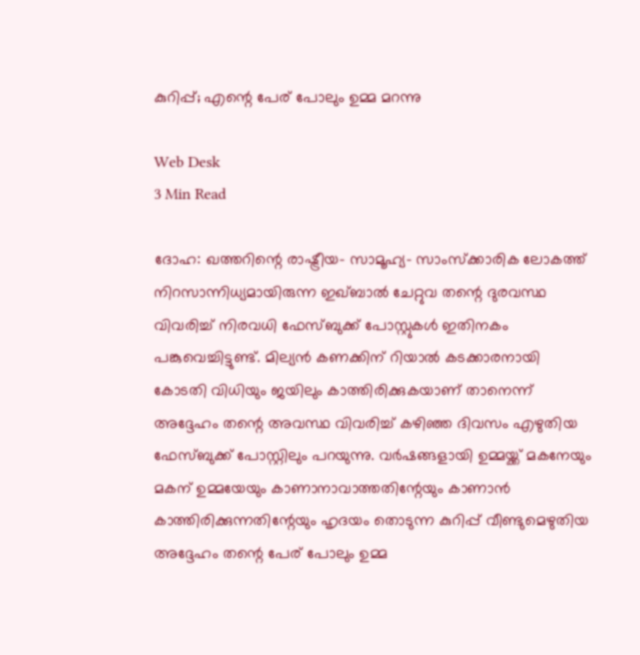കുറിപ്പ്; എന്റെ പേര് പോലും ഉമ്മ മറന്നു

Web Desk
3 Min Read

ദോഹ: ഖത്തറിന്റെ രാഷ്ട്രീയ- സാമൂഹ്യ- സാംസ്‌ക്കാരിക ലോകത്ത് നിറസാന്നിധ്യമായിരുന്ന ഇഖ്ബാല്‍ ചേറ്റുവ തന്റെ ദുരവസ്ഥ വിവരിച്ച് നിരവധി ഫേസ്ബുക്ക് പോസ്റ്റുകള്‍ ഇതിനകം പങ്കുവെച്ചിട്ടുണ്ട്. മില്യന്‍ കണക്കിന് റിയാല്‍ കടക്കാരനായി കോടതി വിധിയും ജയിലും കാത്തിരിക്കുകയാണ് താനെന്ന് അദ്ദേഹം തന്റെ അവസ്ഥ വിവരിച്ച് കഴിഞ്ഞ ദിവസം എഴുതിയ ഫേസ്ബുക്ക് പോസ്റ്റിലും പറയുന്നു. വര്‍ഷങ്ങളായി ഉമ്മയ്ക്ക് മകനേയും മകന് ഉമ്മയേയും കാണാനാവാത്തതിന്റേയും കാണാന്‍ കാത്തിരിക്കുന്നതിന്റേയും ഹൃദയം തൊടുന്ന കുറിപ്പ് വീണ്ടുമെഴുതിയ അദ്ദേഹം തന്റെ പേര് പോലും ഉമ്മ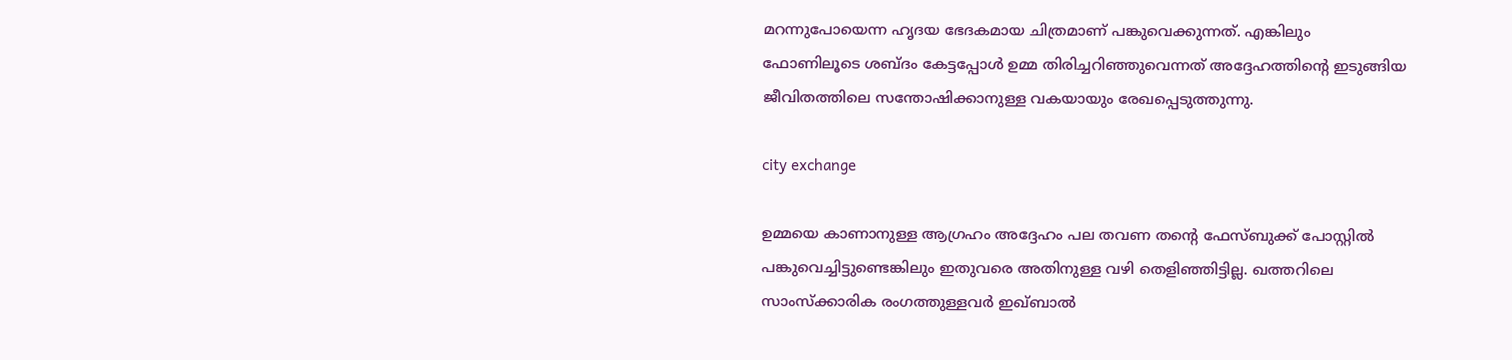മറന്നുപോയെന്ന ഹൃദയ ഭേദകമായ ചിത്രമാണ് പങ്കുവെക്കുന്നത്. എങ്കിലും ഫോണിലൂടെ ശബ്ദം കേട്ടപ്പോള്‍ ഉമ്മ തിരിച്ചറിഞ്ഞുവെന്നത് അദ്ദേഹത്തിന്റെ ഇടുങ്ങിയ ജീവിതത്തിലെ സന്തോഷിക്കാനുള്ള വകയായും രേഖപ്പെടുത്തുന്നു.

city exchange

ഉമ്മയെ കാണാനുള്ള ആഗ്രഹം അദ്ദേഹം പല തവണ തന്റെ ഫേസ്ബുക്ക് പോസ്റ്റില്‍ പങ്കുവെച്ചിട്ടുണ്ടെങ്കിലും ഇതുവരെ അതിനുള്ള വഴി തെളിഞ്ഞിട്ടില്ല. ഖത്തറിലെ സാംസ്‌ക്കാരിക രംഗത്തുള്ളവര്‍ ഇഖ്ബാല്‍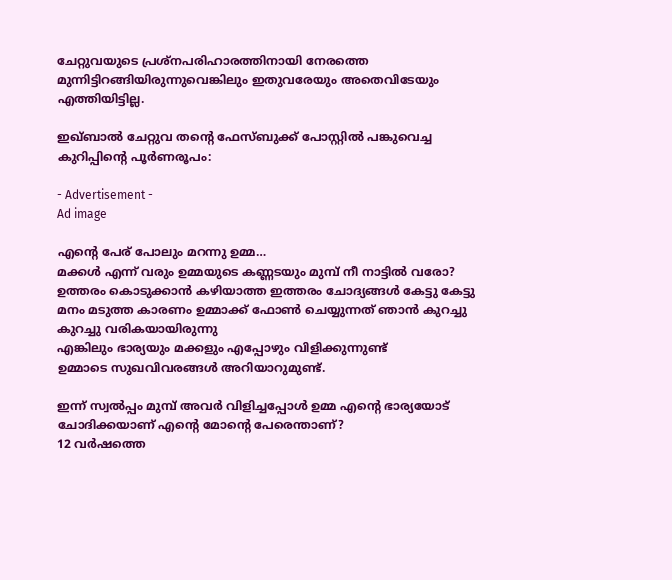ചേറ്റുവയുടെ പ്രശ്‌നപരിഹാരത്തിനായി നേരത്തെ മുന്നിട്ടിറങ്ങിയിരുന്നുവെങ്കിലും ഇതുവരേയും അതെവിടേയും എത്തിയിട്ടില്ല.

ഇഖ്ബാല്‍ ചേറ്റുവ തന്റെ ഫേസ്ബുക്ക് പോസ്റ്റില്‍ പങ്കുവെച്ച കുറിപ്പിന്റെ പൂര്‍ണരൂപം:

- Advertisement -
Ad image

എന്റെ പേര് പോലും മറന്നു ഉമ്മ…
മക്കള്‍ എന്ന് വരും ഉമ്മയുടെ കണ്ണടയും മുമ്പ് നീ നാട്ടില്‍ വരോ? ഉത്തരം കൊടുക്കാന്‍ കഴിയാത്ത ഇത്തരം ചോദ്യങ്ങള്‍ കേട്ടു കേട്ടു മനം മടുത്ത കാരണം ഉമ്മാക്ക് ഫോണ്‍ ചെയ്യുന്നത് ഞാന്‍ കുറച്ചു കുറച്ചു വരികയായിരുന്നു
എങ്കിലും ഭാര്യയും മക്കളും എപ്പോഴും വിളിക്കുന്നുണ്ട്
ഉമ്മാടെ സുഖവിവരങ്ങള്‍ അറിയാറുമുണ്ട്.

ഇന്ന് സ്വല്‍പ്പം മുമ്പ് അവര്‍ വിളിച്ചപ്പോള്‍ ഉമ്മ എന്റെ ഭാര്യയോട് ചോദിക്കയാണ് എന്റെ മോന്റെ പേരെന്താണ്?
12 വര്‍ഷത്തെ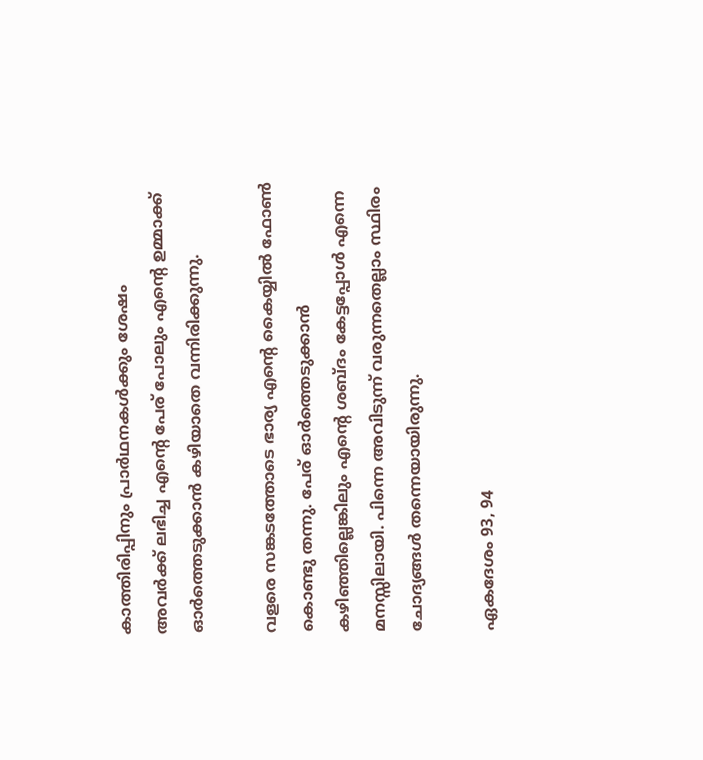കാത്തിരിപ്പിനും പ്രാര്‍ഥനകള്‍ക്കും ശേഷം
അവര്‍ക്ക് ലഭിച്ച എന്റെ പേര് പോലും എന്റെ ഉമ്മാക്ക് ഓര്‍ത്തെടുക്കാന്‍ കഴിയാതെ വന്നിരിക്കുന്നു.

വളരെ സങ്കടത്തോടെ ഭാര്യ എന്റെ കൈയ്യില്‍ ഫോണ്‍ കൊണ്ടു തന്നു. പേര് ഓര്‍ത്തെടുക്കാന്‍ കഴിഞ്ഞില്ലെങ്കിലും എന്റെ ശബ്ദം കേട്ടപ്പോള്‍ എന്നെ മനസ്സിലായി. പിന്നെ അവിടുന്ന് വരുന്നതെല്ലാം സ്ഥിരം ചോദ്യങ്ങള്‍ തന്നെയായിരുന്നു.

ഏകദേശം 93, 94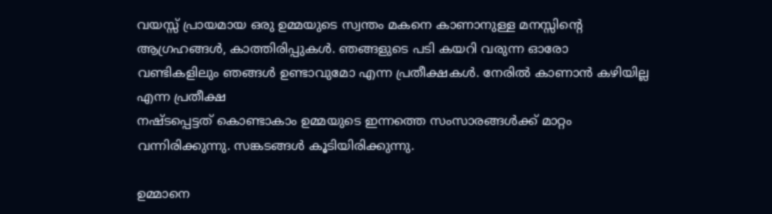വയസ്സ് പ്രായമായ ഒരു ഉമ്മയുടെ സ്വന്തം മകനെ കാണാനുള്ള മനസ്സിന്റെ ആഗ്രഹങ്ങള്‍, കാത്തിരിപ്പുകള്‍. ഞങ്ങളുടെ പടി കയറി വരുന്ന ഓരോ വണ്ടികളിലും ഞങ്ങള്‍ ഉണ്ടാവുമോ എന്ന പ്രതീക്ഷകള്‍. നേരില്‍ കാണാന്‍ കഴിയില്ല എന്ന പ്രതീക്ഷ
നഷ്ടപ്പെട്ടത് കൊണ്ടാകാം ഉമ്മയുടെ ഇന്നത്തെ സംസാരങ്ങള്‍ക്ക് മാറ്റം വന്നിരിക്കുന്നു. സങ്കടങ്ങള്‍ കൂടിയിരിക്കുന്നു.

ഉമ്മാനെ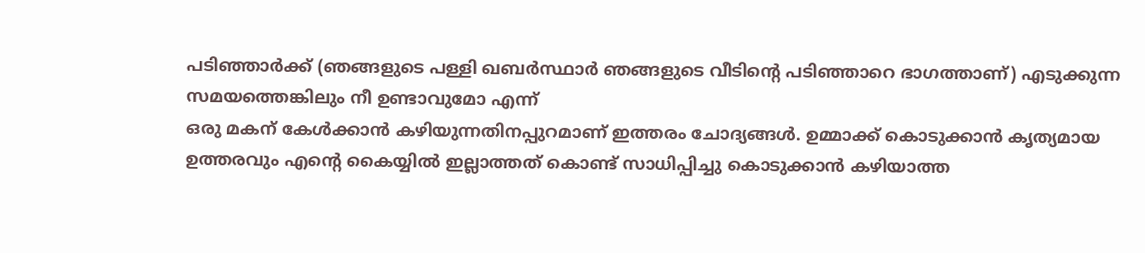പടിഞ്ഞാര്‍ക്ക് (ഞങ്ങളുടെ പള്ളി ഖബര്‍സ്ഥാര്‍ ഞങ്ങളുടെ വീടിന്റെ പടിഞ്ഞാറെ ഭാഗത്താണ്) എടുക്കുന്ന സമയത്തെങ്കിലും നീ ഉണ്ടാവുമോ എന്ന്
ഒരു മകന് കേള്‍ക്കാന്‍ കഴിയുന്നതിനപ്പുറമാണ് ഇത്തരം ചോദ്യങ്ങള്‍. ഉമ്മാക്ക് കൊടുക്കാന്‍ കൃത്യമായ ഉത്തരവും എന്റെ കൈയ്യില്‍ ഇല്ലാത്തത് കൊണ്ട് സാധിപ്പിച്ചു കൊടുക്കാന്‍ കഴിയാത്ത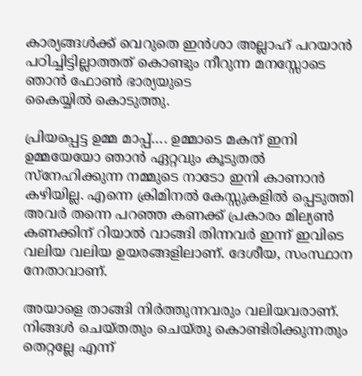കാര്യങ്ങള്‍ക്ക് വെറുതെ ഇന്‍ശാ അല്ലാഹ് പറയാന്‍ പഠിച്ചിട്ടില്ലാത്തത് കൊണ്ടും നീറുന്ന മനസ്സോടെ ഞാന്‍ ഫോണ്‍ ഭാര്യയുടെ
കൈയ്യില്‍ കൊടുത്തു.

പ്രിയപ്പെട്ട ഉമ്മ മാപ്പ്…. ഉമ്മാടെ മകന് ഇനി ഉമ്മയേയോ ഞാന്‍ ഏറ്റവും കൂടുതല്‍ സ്‌നേഹിക്കുന്ന നമ്മുടെ നാടോ ഇനി കാണാന്‍ കഴിയില്ല. എന്നെ ക്രിമിനല്‍ കേസ്സുകളില്‍ പ്പെടുത്തി അവര്‍ തന്നെ പറഞ്ഞ കണക്ക് പ്രകാരം മില്യണ്‍ കണക്കിന് റിയാല്‍ വാങ്ങി തിന്നവര്‍ ഇന്ന് ഇവിടെ വലിയ വലിയ ഉയരങ്ങളിലാണ്. ദേശീയ, സംസ്ഥാന നേതാവാണ്.

അയാളെ താങ്ങി നിര്‍ത്തുന്നവരും വലിയവരാണ്. നിങ്ങള്‍ ചെയ്തതും ചെയ്തു കൊണ്ടിരിക്കുന്നതും തെറ്റല്ലേ എന്ന്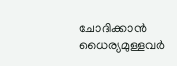ചോദിക്കാന്‍ ധൈര്യമുള്ളവര്‍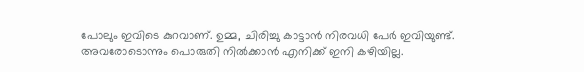പോലും ഇവിടെ കുറവാണ്. ഉമ്മ, ചിരിച്ചു കാട്ടാന്‍ നിരവധി പേര്‍ ഇവിയുണ്ട്. അവരോടൊന്നും പൊരുതി നില്‍ക്കാന്‍ എനിക്ക് ഇനി കഴിയില്ല.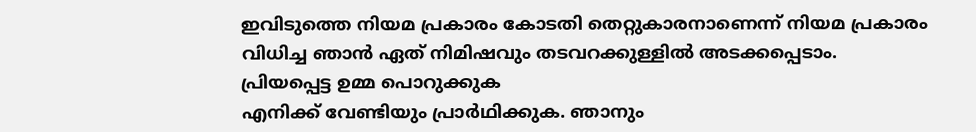ഇവിടുത്തെ നിയമ പ്രകാരം കോടതി തെറ്റുകാരനാണെന്ന് നിയമ പ്രകാരം വിധിച്ച ഞാന്‍ ഏത് നിമിഷവും തടവറക്കുള്ളില്‍ അടക്കപ്പെടാം. പ്രിയപ്പെട്ട ഉമ്മ പൊറുക്കുക
എനിക്ക് വേണ്ടിയും പ്രാര്‍ഥിക്കുക. ഞാനും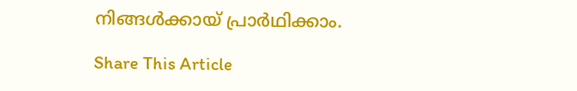നിങ്ങള്‍ക്കായ് പ്രാര്‍ഥിക്കാം.

Share This Article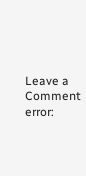Leave a Comment
error: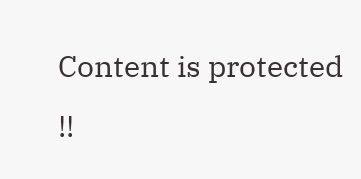Content is protected !!